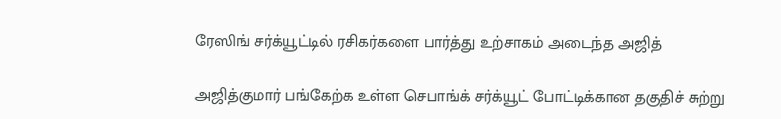ரேஸிங் சர்க்யூட்டில் ரசிகர்களை பார்த்து உற்சாகம் அடைந்த அஜித்

அஜித்குமார் பங்கேற்க உள்ள செபாங்க் சர்க்யூட் போட்டிக்கான தகுதிச் சுற்று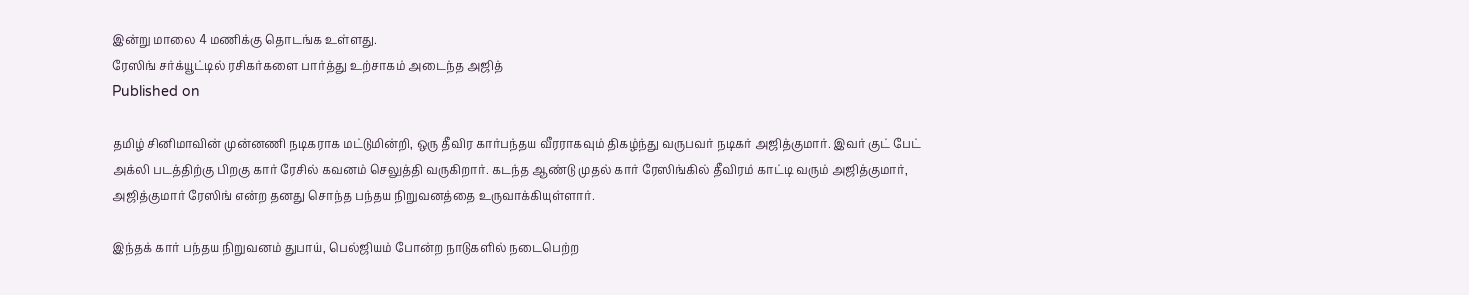இன்று மாலை 4 மணிக்கு தொடங்க உள்ளது.
ரேஸிங் சர்க்யூட்டில் ரசிகர்களை பார்த்து உற்சாகம் அடைந்த அஜித்
Published on

தமிழ் சினிமாவின் முன்னணி நடிகராக மட்டுமின்றி, ஒரு தீவிர கார்பந்தய வீரராகவும் திகழ்ந்து வருபவர் நடிகர் அஜித்குமார். இவர் குட் பேட் அக்லி படத்திற்கு பிறகு கார் ரேசில் கவனம் செலுத்தி வருகிறார். கடந்த ஆண்டு முதல் கார் ரேஸிங்கில் தீவிரம் காட்டி வரும் அஜித்குமார், அஜித்குமார் ரேஸிங் என்ற தனது சொந்த பந்தய நிறுவனத்தை உருவாக்கியுள்ளார்.

இந்தக் கார் பந்தய நிறுவனம் துபாய், பெல்ஜியம் போன்ற நாடுகளில் நடைபெற்ற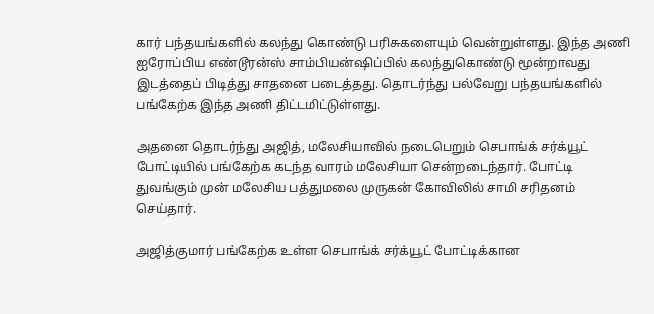கார் பந்தயங்களில் கலந்து கொண்டு பரிசுகளையும் வென்றுள்ளது. இந்த அணி ஐரோப்பிய எண்டூரன்ஸ் சாம்பியன்ஷிப்பில் கலந்துகொண்டு மூன்றாவது இடத்தைப் பிடித்து சாதனை படைத்தது. தொடர்ந்து பல்வேறு பந்தயங்களில் பங்கேற்க இந்த அணி திட்டமிட்டுள்ளது.

அதனை தொடர்ந்து அஜித், மலேசியாவில் நடைபெறும் செபாங்க் சர்க்யூட் போட்டியில் பங்கேற்க கடந்த வாரம் மலேசியா சென்றடைந்தார். போட்டி துவங்கும் முன் மலேசிய பத்துமலை முருகன் கோவிலில் சாமி சரிதனம் செய்தார்.

அஜித்குமார் பங்கேற்க உள்ள செபாங்க் சர்க்யூட் போட்டிக்கான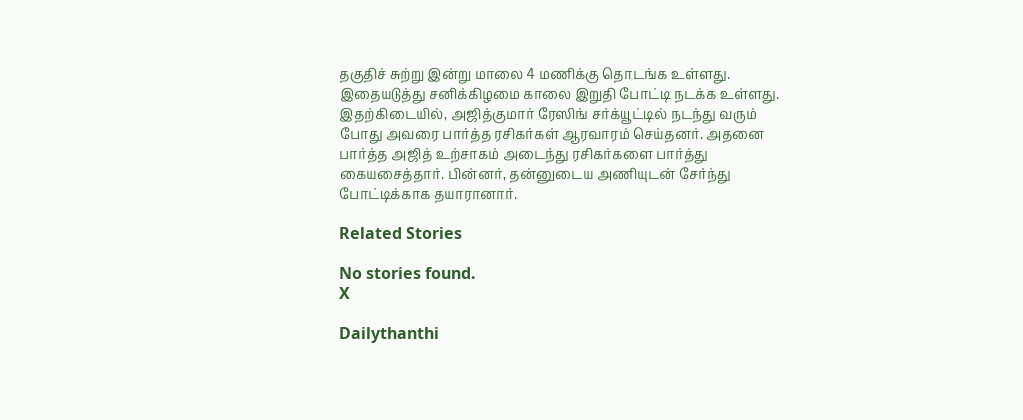தகுதிச் சுற்று இன்று மாலை 4 மணிக்கு தொடங்க உள்ளது. இதையடுத்து சனிக்கிழமை காலை இறுதி போட்டி நடக்க உள்ளது. இதற்கிடையில், அஜித்குமார் ரேஸிங் சர்க்யூட்டில் நடந்து வரும் போது அவரை பார்த்த ரசிகர்கள் ஆரவாரம் செய்தனர். அதனை பார்த்த அஜித் உற்சாகம் அடைந்து ரசிகர்களை பார்த்து கையசைத்தார். பின்னர், தன்னுடைய அணியுடன் சேர்ந்து போட்டிக்காக தயாரானார்.

Related Stories

No stories found.
X

Dailythanthi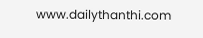www.dailythanthi.com